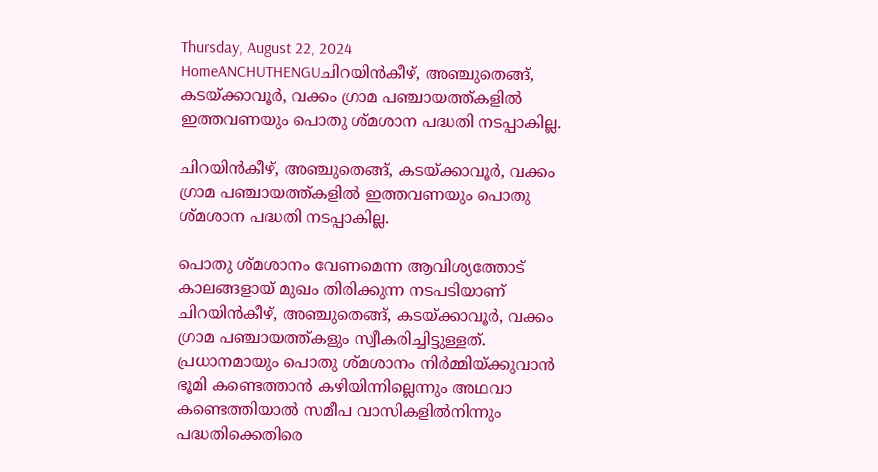Thursday, August 22, 2024
HomeANCHUTHENGUചിറയിൻകീഴ്, അഞ്ചുതെങ്ങ്, കടയ്ക്കാവൂർ, വക്കം ഗ്രാമ പഞ്ചായത്ത്കളിൽ ഇത്തവണയും പൊതു ശ്മശാന പദ്ധതി നടപ്പാകില്ല.

ചിറയിൻകീഴ്, അഞ്ചുതെങ്ങ്, കടയ്ക്കാവൂർ, വക്കം ഗ്രാമ പഞ്ചായത്ത്കളിൽ ഇത്തവണയും പൊതു ശ്മശാന പദ്ധതി നടപ്പാകില്ല.

പൊതു ശ്മശാനം വേണമെന്ന ആവിശ്യത്തോട് കാലങ്ങളായ് മുഖം തിരിക്കുന്ന നടപടിയാണ് ചിറയിൻകീഴ്, അഞ്ചുതെങ്ങ്, കടയ്ക്കാവൂർ, വക്കം ഗ്രാമ പഞ്ചായത്ത്കളും സ്വീകരിച്ചിട്ടുള്ളത്. പ്രധാനമായും പൊതു ശ്മശാനം നിർമ്മിയ്ക്കുവാൻ ഭൂമി കണ്ടെത്താൻ കഴിയിന്നില്ലെന്നും അഥവാ കണ്ടെത്തിയാൽ സമീപ വാസികളിൽനിന്നും പദ്ധതിക്കെതിരെ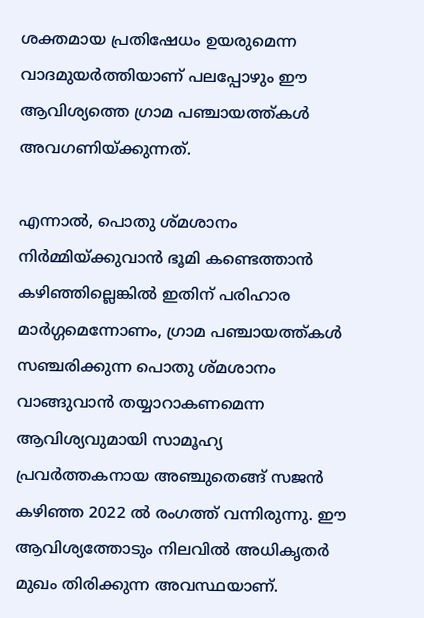ശക്തമായ പ്രതിഷേധം ഉയരുമെന്ന വാദമുയർത്തിയാണ് പലപ്പോഴും ഈ ആവിശ്യത്തെ ഗ്രാമ പഞ്ചായത്ത്കൾ അവഗണിയ്ക്കുന്നത്.

എന്നാൽ, പൊതു ശ്മശാനം നിർമ്മിയ്ക്കുവാൻ ഭൂമി കണ്ടെത്താൻ കഴിഞ്ഞില്ലെങ്കിൽ ഇതിന് പരിഹാര മാർഗ്ഗമെന്നോണം, ഗ്രാമ പഞ്ചായത്ത്കൾ സഞ്ചരിക്കുന്ന പൊതു ശ്മശാനം വാങ്ങുവാൻ തയ്യാറാകണമെന്ന ആവിശ്യവുമായി സാമൂഹ്യ പ്രവർത്തകനായ അഞ്ചുതെങ്ങ് സജൻ കഴിഞ്ഞ 2022 ൽ രംഗത്ത് വന്നിരുന്നു. ഈ ആവിശ്യത്തോടും നിലവിൽ അധികൃതർ മുഖം തിരിക്കുന്ന അവസ്ഥയാണ്.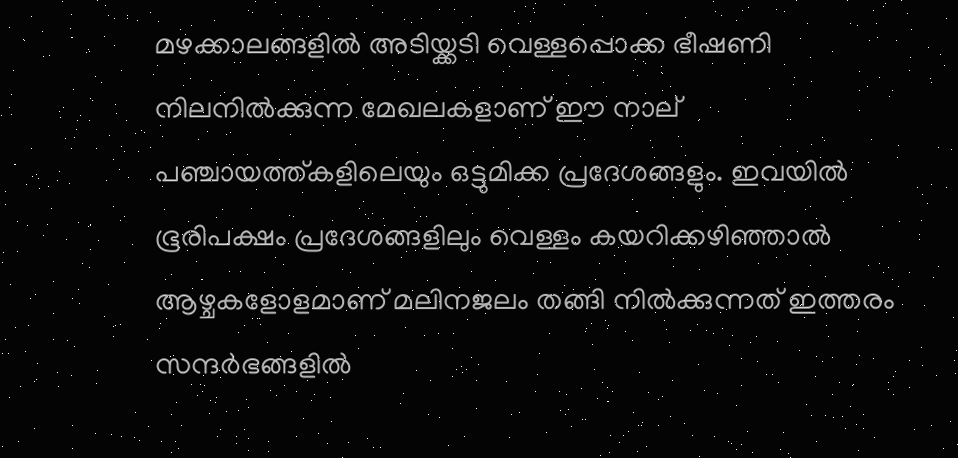മഴക്കാലങ്ങളിൽ അടിയ്ക്കടി വെള്ളപ്പൊക്ക ഭീഷണി നിലനില്‍ക്കുന്ന മേഖലകളാണ് ഈ നാല് പഞ്ചായത്ത്കളിലെയും ഒട്ടുമിക്ക പ്രദേശങ്ങളും. ഇവയിൽ ഭൂരിപക്ഷം പ്രദേശങ്ങളിലും വെള്ളം കയറിക്കഴിഞ്ഞാല്‍ ആഴ്ചകളോളമാണ് മലിനജലം തങ്ങി നില്‍ക്കുന്നത് ഇത്തരം സന്ദര്‍ഭങ്ങളില്‍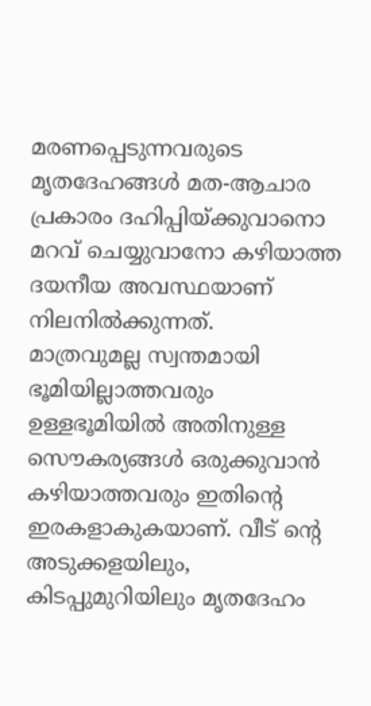മരണപ്പെടുന്നവരുടെ മൃതദേഹങ്ങള്‍ മത-ആചാര പ്രകാരം ദഹിപ്പിയ്ക്കുവാനൊ മറവ് ചെയ്യുവാനോ കഴിയാത്ത ദയനീയ അവസ്ഥയാണ് നിലനിൽക്കുന്നത്.
മാത്രവുമല്ല സ്വന്തമായി ഭൂമിയില്ലാത്തവരും ഉള്ളഭൂമിയില്‍ അതിനുള്ള സൌകര്യങ്ങള്‍ ഒരുക്കുവാന്‍ കഴിയാത്തവരും ഇതിന്റെ ഇരകളാകുകയാണ്. വീട് ന്റെ അടുക്കളയിലും, കിടപ്പുമുറിയിലും മൃതദേഹം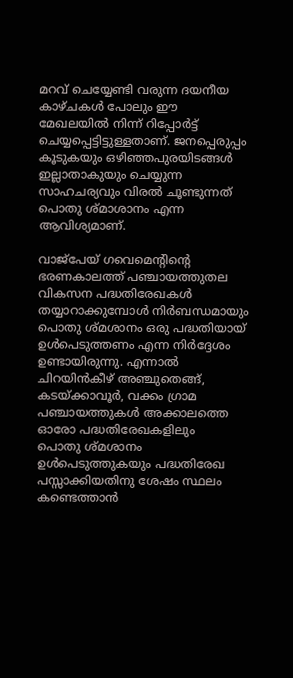മറവ് ചെയ്യേണ്ടി വരുന്ന ദയനീയ കാഴ്ചകൾ പോലും ഈ മേഖലയിൽ നിന്ന് റിപ്പോർട്ട്‌ ചെയ്യപ്പെട്ടിട്ടുള്ളതാണ്. ജനപ്പെരുപ്പം കൂടുകയും ഒഴിഞ്ഞപുരയിടങ്ങൾ ഇല്ലാതാകുയും ചെയ്യുന്ന സാഹചര്യവും വിരൽ ചൂണ്ടുന്നത് പൊതു ശ്മാശാനം എന്ന ആവിശ്യമാണ്.

വാജ്‌പേയ് ഗവെമെന്റിന്റെ ഭരണകാലത്ത് പഞ്ചായത്തുതല വികസന പദ്ധതിരേഖകള്‍ തയ്യാറാക്കുമ്പോള്‍ നിര്‍ബന്ധമായും പൊതു ശ്മശാനം ഒരു പദ്ധതിയായ്‌ ഉള്‍പെടുത്തണം എന്ന നിര്‍ദ്ദേശം ഉണ്ടായിരുന്നു. എന്നാല്‍ ചിറയിൻകീഴ് അഞ്ചുതെങ്ങ്, കടയ്ക്കാവൂർ, വക്കം ഗ്രാമ പഞ്ചായത്തുകൾ അക്കാലത്തെ ഓരോ പദ്ധതിരേഖകളിലും
പൊതു ശ്മശാനം ഉള്‍പെടുത്തുകയും പദ്ധതിരേഖ പസ്സാക്കിയതിനു ശേഷം സ്ഥലം കണ്ടെത്താന്‍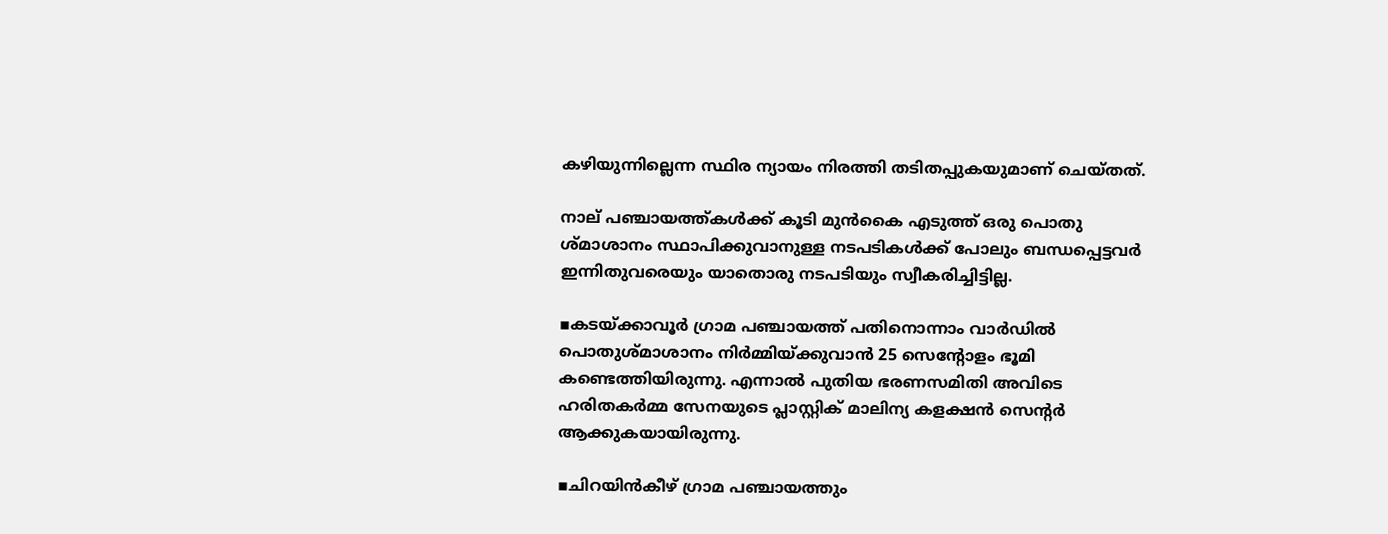കഴിയുന്നില്ലെന്ന സ്ഥിര ന്യായം നിരത്തി തടിതപ്പുകയുമാണ്‌ ചെയ്തത്.

നാല് പഞ്ചായത്ത്കൾക്ക് കൂടി മുൻകൈ എടുത്ത് ഒരു പൊതു ശ്മാശാനം സ്ഥാപിക്കുവാനുള്ള നടപടികൾക്ക് പോലും ബന്ധപ്പെട്ടവർ ഇന്നിതുവരെയും യാതൊരു നടപടിയും സ്വീകരിച്ചിട്ടില്ല.

▪കടയ്ക്കാവൂർ ഗ്രാമ പഞ്ചായത്ത് പതിനൊന്നാം വാർഡിൽ പൊതുശ്മാശാനം നിർമ്മിയ്ക്കുവാൻ 25 സെന്റോളം ഭൂമി കണ്ടെത്തിയിരുന്നു. എന്നാൽ പുതിയ ഭരണസമിതി അവിടെ ഹരിതകർമ്മ സേനയുടെ പ്ലാസ്റ്റിക് മാലിന്യ കളക്ഷൻ സെന്റർ ആക്കുകയായിരുന്നു.

▪ചിറയിൻകീഴ് ഗ്രാമ പഞ്ചായത്തും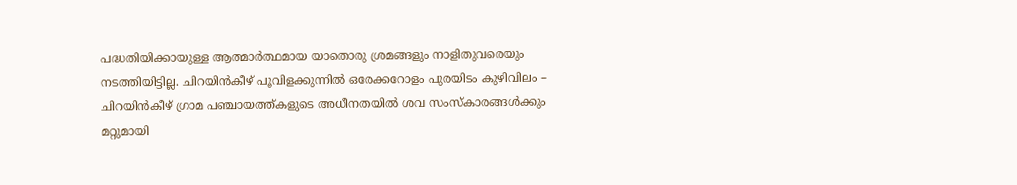പദ്ധതിയിക്കായുള്ള ആത്മാർത്ഥമായ യാതൊരു ശ്രമങ്ങളും നാളിതുവരെയും നടത്തിയിട്ടില്ല. ചിറയിൻകീഴ് പൂവിളക്കുന്നിൽ ഒരേക്കറോളം പുരയിടം കുഴിവിലം – ചിറയിൻകീഴ് ഗ്രാമ പഞ്ചായത്ത്കളുടെ അധീനതയിൽ ശവ സംസ്കാരങ്ങൾക്കും മറ്റുമായി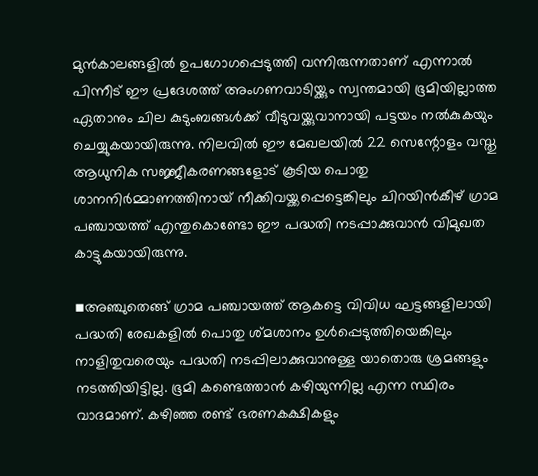മുൻകാലങ്ങളിൽ ഉപഗോഗപ്പെടുത്തി വന്നിരുന്നതാണ് എന്നാൽ പിന്നീട് ഈ പ്രദേശത്ത് അംഗണവാടിയ്ക്കും സ്വന്തമായി ഭൂമിയില്ലാത്ത ഏതാനും ചില കുടുംബങ്ങൾക്ക് വീടുവയ്ക്കുവാനായി പട്ടയം നൽകുകയും ചെയ്യുകയായിരുന്നു. നിലവിൽ ഈ മേഖലയിൽ 22 സെന്റോളം വസ്തു ആധുനിക സജ്ജീകരണങ്ങളോട് കൂടിയ പൊതു ശാനനിർമ്മാണത്തിനായ് നീക്കിവയ്ക്കപ്പെട്ടെങ്കിലും ചിറയിൻകീഴ് ഗ്രാമ പഞ്ചായത്ത് എന്തുകൊണ്ടോ ഈ പദ്ധതി നടപ്പാക്കുവാൻ വിമുഖത കാട്ടുകയായിരുന്നു.

▪അഞ്ചുതെങ്ങ് ഗ്രാമ പഞ്ചായത്ത് ആകട്ടെ വിവിധ ഘട്ടങ്ങളിലായി പദ്ധതി രേഖകളിൽ പൊതു ശ്മശാനം ഉൾപ്പെടുത്തിയെങ്കിലും നാളിതുവരെയും പദ്ധതി നടപ്പിലാക്കുവാനുള്ള യാതൊരു ശ്രമങ്ങളും നടത്തിയിട്ടില്ല. ഭൂമി കണ്ടെത്താൻ കഴിയുന്നില്ല എന്ന സ്ഥിരം വാദമാണ്. കഴിഞ്ഞ രണ്ട് ഭരണകക്ഷികളും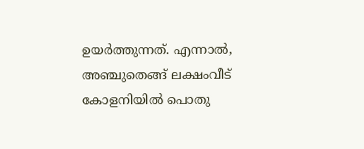ഉയർത്തുന്നത്. എന്നാൽ, അഞ്ചുതെങ്ങ് ലക്ഷംവീട് കോളനിയിൽ പൊതു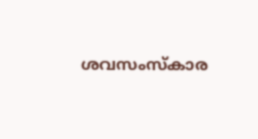ശവസംസ്കാര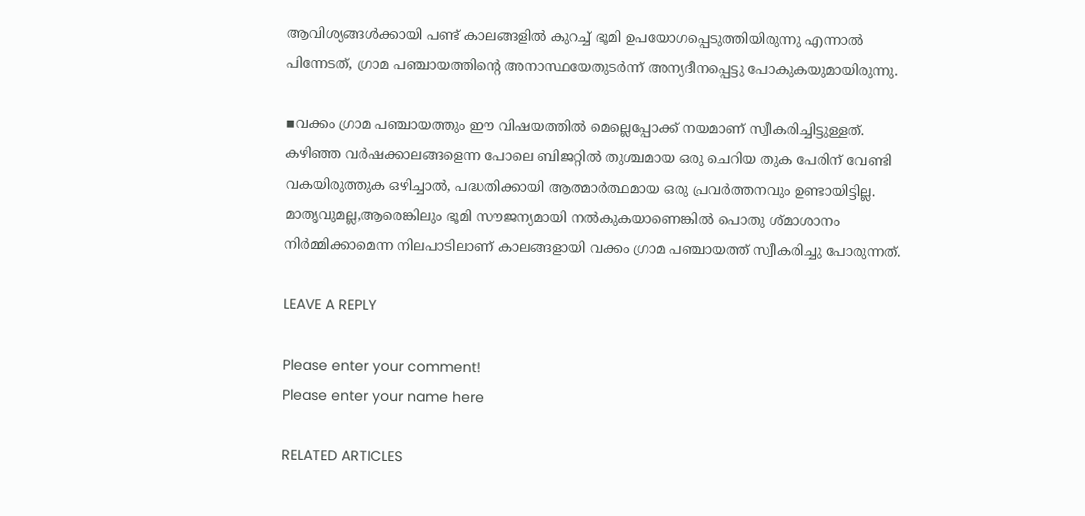ആവിശ്യങ്ങൾക്കായി പണ്ട് കാലങ്ങളിൽ കുറച്ച് ഭൂമി ഉപയോഗപ്പെടുത്തിയിരുന്നു എന്നാൽ പിന്നേടത്, ഗ്രാമ പഞ്ചായത്തിന്റെ അനാസ്ഥയേതുടർന്ന് അന്യദീനപ്പെട്ടു പോകുകയുമായിരുന്നു.

▪വക്കം ഗ്രാമ പഞ്ചായത്തും ഈ വിഷയത്തിൽ മെല്ലെപ്പോക്ക്‌ നയമാണ് സ്വീകരിച്ചിട്ടുള്ളത്.
കഴിഞ്ഞ വർഷക്കാലങ്ങളെന്ന പോലെ ബിജറ്റിൽ തുശ്ചമായ ഒരു ചെറിയ തുക പേരിന് വേണ്ടി വകയിരുത്തുക ഒഴിച്ചാൽ, പദ്ധതിക്കായി ആത്മാർത്ഥമായ ഒരു പ്രവർത്തനവും ഉണ്ടായിട്ടില്ല.
മാതൃവുമല്ല,ആരെങ്കിലും ഭൂമി സൗജന്യമായി നൽകുകയാണെങ്കിൽ പൊതു ശ്മാശാനം നിർമ്മിക്കാമെന്ന നിലപാടിലാണ് കാലങ്ങളായി വക്കം ഗ്രാമ പഞ്ചായത്ത് സ്വീകരിച്ചു പോരുന്നത്.

LEAVE A REPLY

Please enter your comment!
Please enter your name here

RELATED ARTICLES